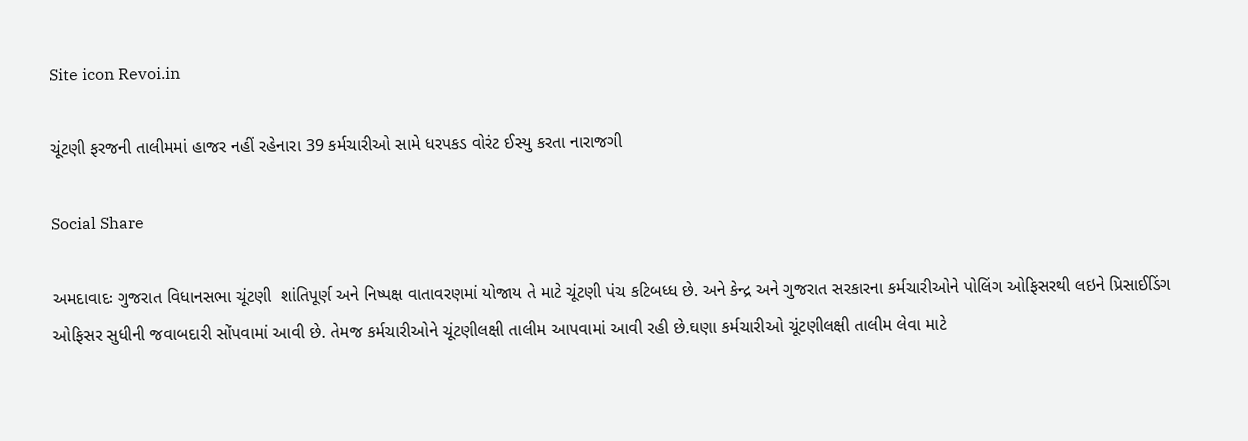Site icon Revoi.in

ચૂંટણી ફરજની તાલીમમાં હાજર નહીં રહેનારા 39 કર્મચારીઓ સામે ધરપકડ વોરંટ ઈસ્યુ કરતા નારાજગી

Social Share

અમદાવાદઃ ગુજરાત વિધાનસભા ચૂંટણી  શાંતિપૂર્ણ અને નિષ્પક્ષ વાતાવરણમાં યોજાય તે માટે ચૂંટણી પંચ કટિબધ્ધ છે. અને કેન્દ્ર અને ગુજરાત સરકારના કર્મચારીઓને પોલિંગ ઓફિસરથી લઇને પ્રિસાઈડિંગ ઓફિસર સુધીની જવાબદારી સોંપવામાં આવી છે. તેમજ કર્મચારીઓને ચૂંટણીલક્ષી તાલીમ આપવામાં આવી રહી છે.ઘણા કર્મચારીઓ ચૂંટણીલક્ષી તાલીમ લેવા માટે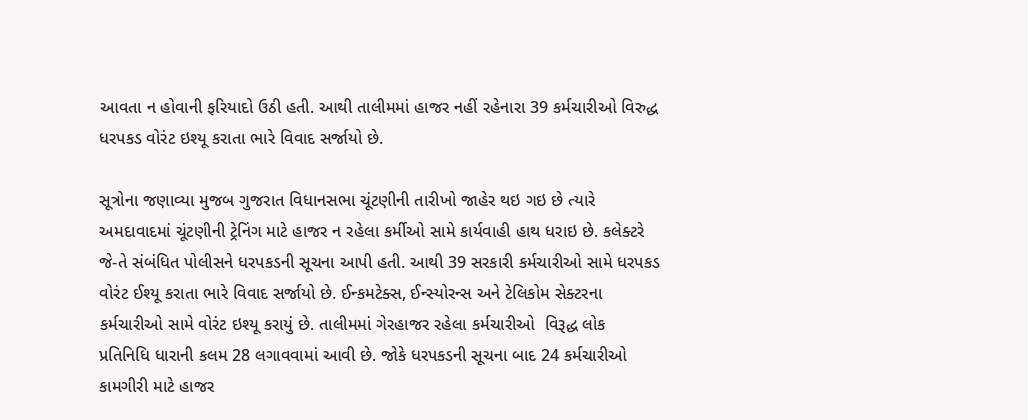આવતા ન હોવાની ફરિયાદો ઉઠી હતી. આથી તાલીમમાં હાજર નહીં રહેનારા 39 કર્મચારીઓ વિરુદ્ધ ધરપકડ વોરંટ ઇશ્યૂ કરાતા ભારે વિવાદ સર્જાયો છે.

સૂત્રોના જણાવ્યા મુજબ ગુજરાત વિધાનસભા ચૂંટણીની તારીખો જાહેર થઇ ગઇ છે ત્યારે અમદાવાદમાં ચૂંટણીની ટ્રેનિંગ માટે હાજર ન રહેલા કર્મીઓ સામે કાર્યવાહી હાથ ધરાઇ છે. કલેક્ટરે જે-તે સંબંધિત પોલીસને ધરપકડની સૂચના આપી હતી. આથી 39 સરકારી કર્મચારીઓ સામે ધરપકડ વોરંટ ઈશ્યૂ કરાતા ભારે વિવાદ સર્જાયો છે. ઈન્કમટેક્સ, ઈન્સ્યોરન્સ અને ટેલિકોમ સેક્ટરના કર્મચારીઓ સામે વોરંટ ઇશ્યૂ કરાયું છે. તાલીમમાં ગેરહાજર રહેલા કર્મચારીઓ  વિરૂદ્ધ લોક પ્રતિનિધિ ધારાની કલમ 28 લગાવવામાં આવી છે. જોકે ધરપકડની સૂચના બાદ 24 કર્મચારીઓ કામગીરી માટે હાજર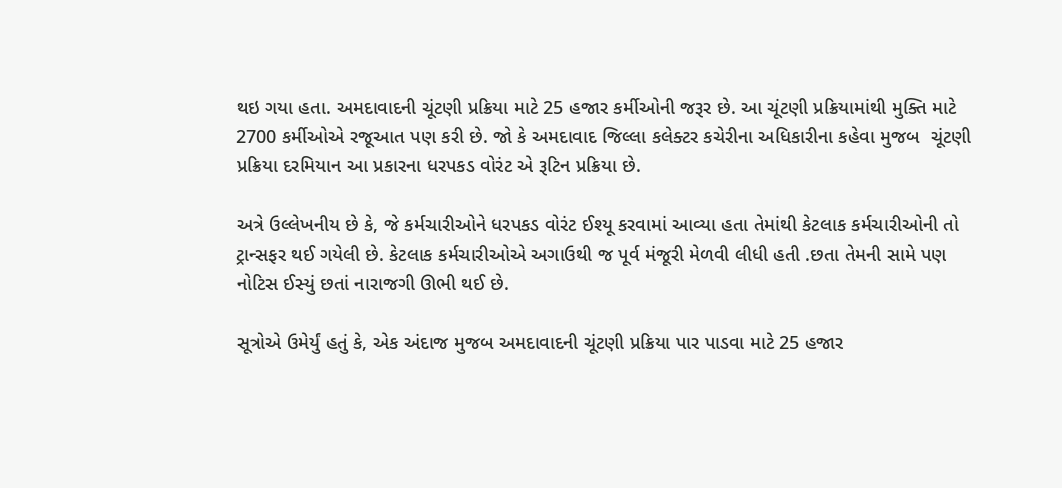થઇ ગયા હતા. અમદાવાદની ચૂંટણી પ્રક્રિયા માટે 25 હજાર કર્મીઓની જરૂર છે. આ ચૂંટણી પ્રક્રિયામાંથી મુક્તિ માટે 2700 કર્મીઓએ રજૂઆત પણ કરી છે. જો કે અમદાવાદ જિલ્લા કલેક્ટર કચેરીના અધિકારીના કહેવા મુજબ  ચૂંટણી પ્રક્રિયા દરમિયાન આ પ્રકારના ધરપકડ વોરંટ એ રૂટિન પ્રક્રિયા છે.

અત્રે ઉલ્લેખનીય છે કે, જે કર્મચારીઓને ધરપકડ વોરંટ ઈશ્યૂ કરવામાં આવ્યા હતા તેમાંથી કેટલાક કર્મચારીઓની તો ટ્રાન્સફર થઈ ગયેલી છે. કેટલાક કર્મચારીઓએ અગાઉથી જ પૂર્વ મંજૂરી મેળવી લીધી હતી .છતા તેમની સામે પણ નોટિસ ઈસ્યું છતાં નારાજગી ઊભી થઈ છે.

સૂત્રોએ ઉમેર્યું હતું કે, એક અંદાજ મુજબ અમદાવાદની ચૂંટણી પ્રક્રિયા પાર પાડવા માટે 25 હજાર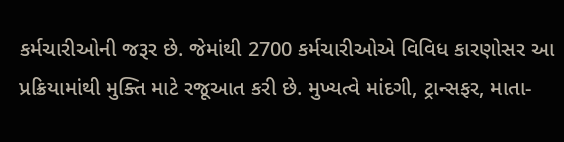કર્મચારીઓની જરૂર છે. જેમાંથી 2700 કર્મચારીઓએ વિવિધ કારણોસર આ પ્રક્રિયામાંથી મુક્તિ માટે રજૂઆત કરી છે. મુખ્યત્વે માંદગી, ટ્રાન્સફર, માતા-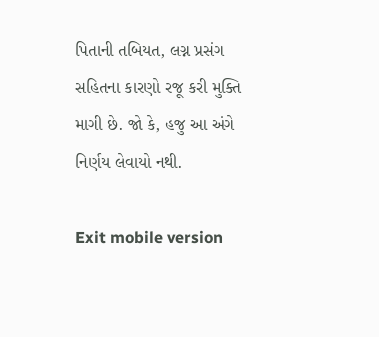પિતાની તબિયત, લગ્ન પ્રસંગ સહિતના કારણો રજૂ કરી મુક્તિ માગી છે. જો કે, હજુ આ અંગે નિર્ણય લેવાયો નથી.

Exit mobile version